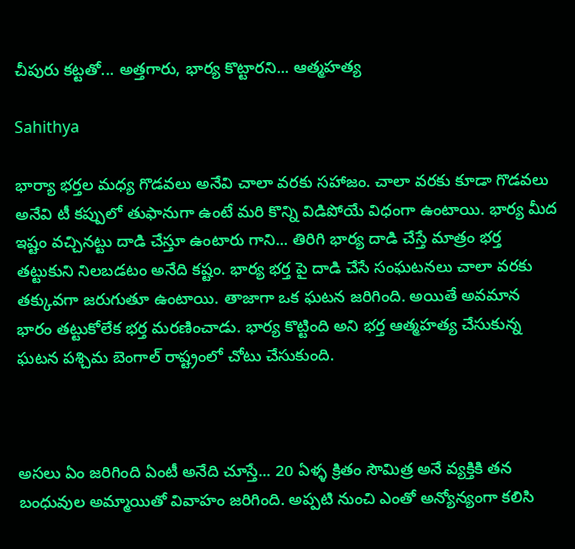చీపురు కట్టతో... అత్తగారు, భార్య కొట్టారని... ఆత్మహత్య

Sahithya

భార్యా భర్తల మధ్య గొడవలు అనేవి చాలా వరకు సహాజం. చాలా వరకు కూడా గొడవలు అనేవి టీ కప్పులో తుఫానుగా ఉంటే మరి కొన్ని విడిపోయే విధంగా ఉంటాయి. భార్య మీద ఇష్టం వచ్చినట్టు దాడి చేస్తూ ఉంటారు గాని... తిరిగి భార్య దాడి చేస్తే మాత్రం భర్త తట్టుకుని నిలబడటం అనేది కష్టం. భార్య భర్త పై దాడి చేసే సంఘటనలు చాలా వరకు తక్కువగా జరుగుతూ ఉంటాయి. తాజాగా ఒక ఘటన జరిగింది. అయితే అవమాన భారం తట్టుకోలేక భర్త మరణించాడు. భార్య కొట్టింది అని భర్త ఆత్మహత్య చేసుకున్న ఘటన పశ్చిమ బెంగాల్ రాష్ట్రంలో చోటు చేసుకుంది.



అసలు ఏం జరిగింది ఏంటీ అనేది చూస్తే... 20 ఏళ్ళ క్రితం సౌమిత్ర అనే వ్యక్తికి తన బంధువుల అమ్మాయితో వివాహం జరిగింది. అప్పటి నుంచి ఎంతో అన్యోన్యంగా కలిసి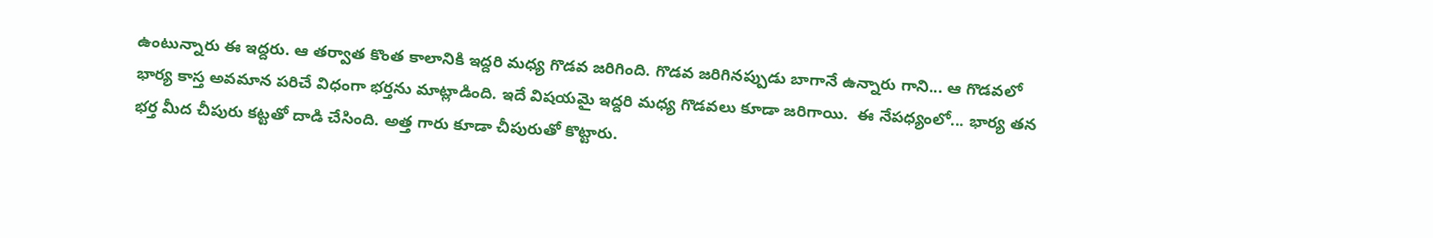ఉంటున్నారు ఈ ఇద్దరు. ఆ తర్వాత కొంత కాలానికి ఇద్దరి మధ్య గొడవ జరిగింది. గొడవ జరిగినప్పుడు బాగానే ఉన్నారు గాని... ఆ గొడవలో భార్య కాస్త అవమాన పరిచే విధంగా భర్తను మాట్లాడింది. ఇదే విషయమై ఇద్దరి మధ్య గొడవలు కూడా జరిగాయి.  ఈ నేపధ్యంలో... భార్య తన భర్త మీద చీపురు కట్టతో దాడి చేసింది. అత్త గారు కూడా చీపురుతో కొట్టారు.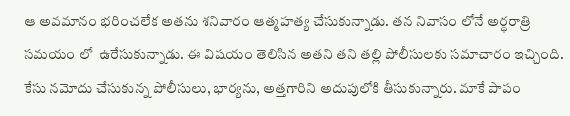ఆ అవమానం భరించలేక అతను శనివారం ఆత్మహత్య చేసుకున్నాడు. తన నివాసం లోనే అర్ధరాత్రి సమయం లో  ఉరేసుకున్నాడు. ఈ విషయం తెలిసిన అతని తని తల్లి పోలీసులకు సమాచారం ఇచ్చింది. కేసు నమోదు చేసుకున్న పోలీసులు, భార్యను, అత్తగారిని అదుపులోకి తీసుకున్నారు. మాకే పాపం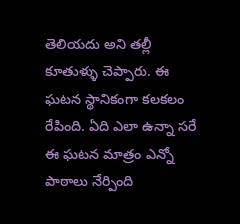తెలియదు అని తల్లీ కూతుళ్ళు చెప్పారు. ఈ ఘటన స్థానికంగా కలకలం రేపింది. ఏది ఎలా ఉన్నా సరే ఈ ఘటన మాత్రం ఎన్నో పాఠాలు నేర్పింది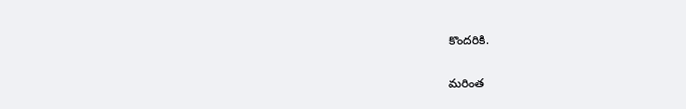కొందరికి.

మరింత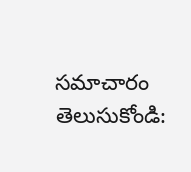సమాచారం తెలుసుకోండి: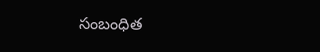సంబంధిత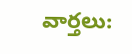వార్తలు: